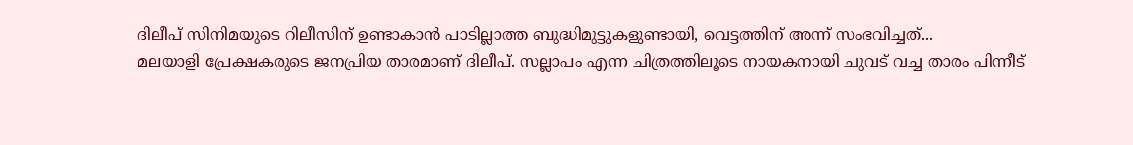ദിലീപ് സിനിമയുടെ റിലീസിന് ഉണ്ടാകാൻ പാടില്ലാത്ത ബുദ്ധിമുട്ടുകളുണ്ടായി, വെട്ടത്തിന് അന്ന് സംഭവിച്ചത്...
മലയാളി പ്രേക്ഷകരുടെ ജനപ്രിയ താരമാണ് ദിലീപ്. സല്ലാപം എന്ന ചിത്രത്തിലൂടെ നായകനായി ചുവട് വച്ച താരം പിന്നീട്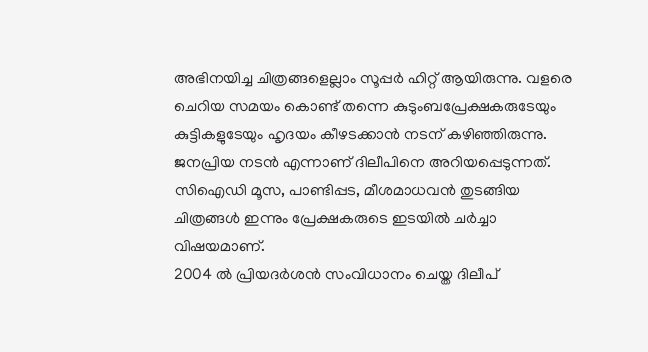അഭിനയിച്ച ചിത്രങ്ങളെല്ലാം സൂപ്പർ ഹിറ്റ് ആയിരുന്നു. വളരെ ചെറിയ സമയം കൊണ്ട് തന്നെ കുടുംബപ്രേക്ഷകരുടേയും കുട്ടികളുടേയും ഹൃദയം കീഴടക്കാൻ നടന് കഴിഞ്ഞിരുന്നു. ജനപ്രിയ നടൻ എന്നാണ് ദിലീപിനെ അറിയപ്പെടുന്നത്. സിഐഡി മൂസ, പാണ്ടിപ്പട, മീശമാധവൻ തുടങ്ങിയ ചിത്രങ്ങൾ ഇന്നും പ്രേക്ഷകരുടെ ഇടയിൽ ചർച്ചാ വിഷയമാണ്.
2004 ൽ പ്രിയദർശൻ സംവിധാനം ചെയ്ത ദിലീപ്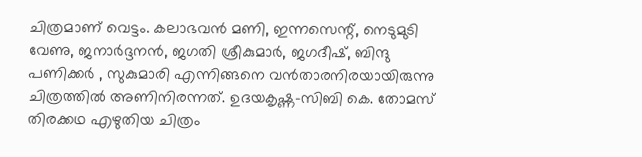ചിത്രമാണ് വെട്ടം. കലാഭവൻ മണി, ഇന്നസെന്റ്, നെടുമുടി വേണു, ജനാർദ്ദനൻ, ജഗതി ശ്രീകുമാർ, ജഗദീഷ്, ബിന്ദു പണിക്കർ , സുകുമാരി എന്നിങ്ങനെ വൻതാരനിരയായിരുന്നു ചിത്രത്തിൽ അണിനിരന്നത്. ഉദയകൃഷ്ണ-സിബി കെ. തോമസ് തിരക്കഥ എഴുതിയ ചിത്രം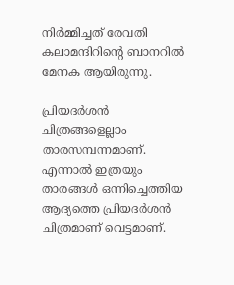നിർമ്മിച്ചത് രേവതി കലാമന്ദിറിന്റെ ബാനറിൽ മേനക ആയിരുന്നു.

പ്രിയദർശൻ ചിത്രങ്ങളെല്ലാം താരസമ്പന്നമാണ്. എന്നാൽ ഇത്രയും താരങ്ങൾ ഒന്നിച്ചെത്തിയ ആദ്യത്തെ പ്രിയദർശൻ ചിത്രമാണ് വെട്ടമാണ്.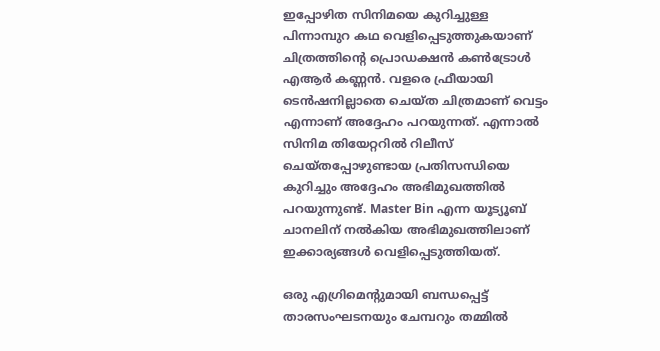ഇപ്പോഴിത സിനിമയെ കുറിച്ചുള്ള പിന്നാമ്പുറ കഥ വെളിപ്പെടുത്തുകയാണ് ചിത്രത്തിന്റെ പ്രൊഡക്ഷൻ കൺട്രോൾ എആർ കണ്ണൻ. വളരെ ഫ്രീയായി ടെൻഷനില്ലാതെ ചെയ്ത ചിത്രമാണ് വെട്ടം എന്നാണ് അദ്ദേഹം പറയുന്നത്. എന്നാൽ സിനിമ തിയേറ്ററിൽ റിലീസ് ചെയ്തപ്പോഴുണ്ടായ പ്രതിസന്ധിയെ കുറിച്ചും അദ്ദേഹം അഭിമുഖത്തിൽ പറയുന്നുണ്ട്. Master Bin എന്ന യൂട്യൂബ് ചാനലിന് നൽകിയ അഭിമുഖത്തിലാണ് ഇക്കാര്യങ്ങൾ വെളിപ്പെടുത്തിയത്.

ഒരു എഗ്രിമെന്റുമായി ബന്ധപ്പെട്ട് താരസംഘടനയും ചേമ്പറും തമ്മിൽ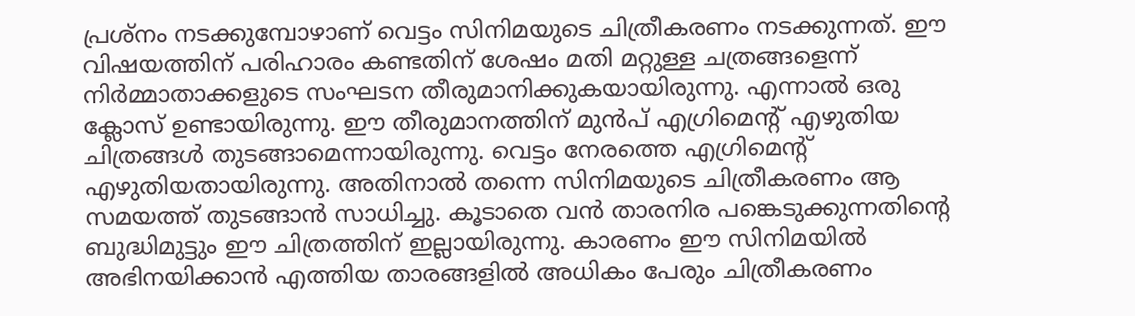പ്രശ്നം നടക്കുമ്പോഴാണ് വെട്ടം സിനിമയുടെ ചിത്രീകരണം നടക്കുന്നത്. ഈ വിഷയത്തിന് പരിഹാരം കണ്ടതിന് ശേഷം മതി മറ്റുള്ള ചത്രങ്ങളെന്ന് നിർമ്മാതാക്കളുടെ സംഘടന തീരുമാനിക്കുകയായിരുന്നു. എന്നാൽ ഒരു ക്ലോസ് ഉണ്ടായിരുന്നു. ഈ തീരുമാനത്തിന് മുൻപ് എഗ്രിമെന്റ് എഴുതിയ ചിത്രങ്ങൾ തുടങ്ങാമെന്നായിരുന്നു. വെട്ടം നേരത്തെ എഗ്രിമെന്റ് എഴുതിയതായിരുന്നു. അതിനാൽ തന്നെ സിനിമയുടെ ചിത്രീകരണം ആ സമയത്ത് തുടങ്ങാൻ സാധിച്ചു. കൂടാതെ വൻ താരനിര പങ്കെടുക്കുന്നതിന്റെ ബുദ്ധിമുട്ടും ഈ ചിത്രത്തിന് ഇല്ലായിരുന്നു. കാരണം ഈ സിനിമയിൽ അഭിനയിക്കാൻ എത്തിയ താരങ്ങളിൽ അധികം പേരും ചിത്രീകരണം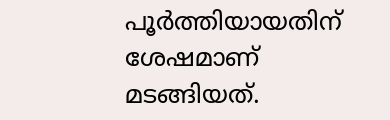പൂർത്തിയായതിന് ശേഷമാണ് മടങ്ങിയത്.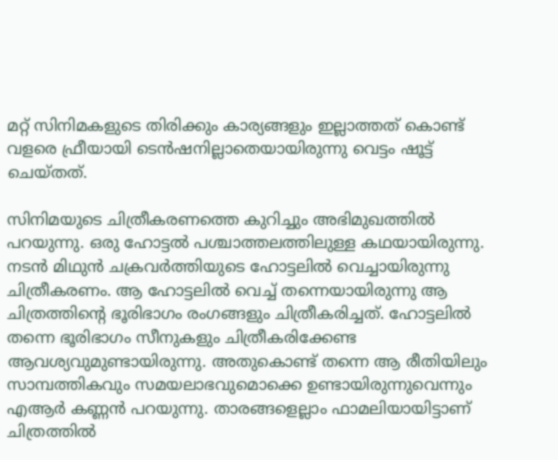മറ്റ് സിനിമകളുടെ തിരിക്കും കാര്യങ്ങളും ഇല്ലാത്തത് കൊണ്ട് വളരെ ഫ്രീയായി ടെൻഷനില്ലാതെയായിരുന്നു വെട്ടം ഷൂട്ട് ചെയ്തത്.

സിനിമയുടെ ചിത്രീകരണത്തെ കുറിച്ചും അഭിമുഖത്തിൽ പറയുന്നു. ഒരു ഹോട്ടൽ പശ്ചാത്തലത്തിലുള്ള കഥയായിരുന്നു. നടൻ മിഥുൻ ചക്രവർത്തിയുടെ ഹോട്ടലിൽ വെച്ചായിരുന്നു ചിത്രീകരണം. ആ ഹോട്ടലിൽ വെച്ച് തന്നെയായിരുന്നു ആ ചിത്രത്തിന്റെ ഭൂരിഭാഗം രംഗങ്ങളും ചിത്രീകരിച്ചത്. ഹോട്ടലിൽ തന്നെ ഭൂരിഭാഗം സീനുകളും ചിത്രീകരിക്കേണ്ട ആവശ്യവുമുണ്ടായിരുന്നു. അതുകൊണ്ട് തന്നെ ആ രീതിയിലും സാമ്പത്തികവും സമയലാഭവുമൊക്കെ ഉണ്ടായിരുന്നുവെന്നും എആർ കണ്ണൻ പറയുന്നു. താരങ്ങളെല്ലാം ഫാമലിയായിട്ടാണ് ചിത്രത്തിൽ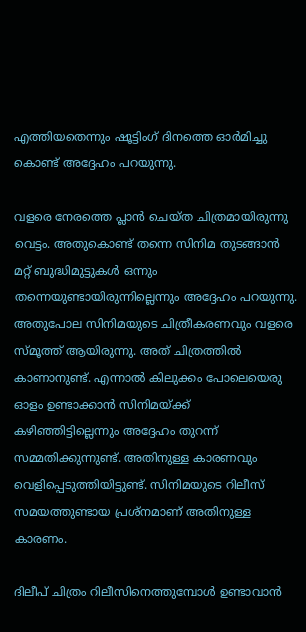എത്തിയതെന്നും ഷൂട്ടിംഗ് ദിനത്തെ ഓർമിച്ചു കൊണ്ട് അദ്ദേഹം പറയുന്നു.

വളരെ നേരത്തെ പ്ലാൻ ചെയ്ത ചിത്രമായിരുന്നു വെട്ടം. അതുകൊണ്ട് തന്നെ സിനിമ തുടങ്ങാൻ മറ്റ് ബുദ്ധിമുട്ടുകൾ ഒന്നും തന്നെയുണ്ടായിരുന്നില്ലെന്നും അദ്ദേഹം പറയുന്നു. അതുപോല സിനിമയുടെ ചിത്രീകരണവും വളരെ സ്മൂത്ത് ആയിരുന്നു. അത് ചിത്രത്തിൽ കാണാനുണ്ട്. എന്നാൽ കിലുക്കം പോലെയെരു ഓളം ഉണ്ടാക്കാൻ സിനിമയ്ക്ക് കഴിഞ്ഞിട്ടില്ലെന്നും അദ്ദേഹം തുറന്ന് സമ്മതിക്കുന്നുണ്ട്. അതിനുള്ള കാരണവും വെളിപ്പെടുത്തിയിട്ടുണ്ട്. സിനിമയുടെ റിലീസ് സമയത്തുണ്ടായ പ്രശ്നമാണ് അതിനുള്ള കാരണം.

ദിലീപ് ചിത്രം റിലീസിനെത്തുമ്പോൾ ഉണ്ടാവാൻ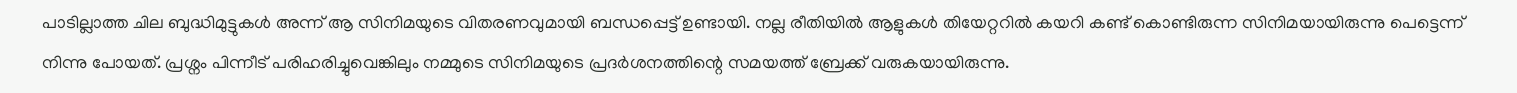പാടില്ലാത്ത ചില ബുദ്ധിമുട്ടുകൾ അന്ന് ആ സിനിമയുടെ വിതരണവുമായി ബന്ധപ്പെട്ട് ഉണ്ടായി. നല്ല രീതിയിൽ ആളുകൾ തിയേറ്ററിൽ കയറി കണ്ട് കൊണ്ടിരുന്ന സിനിമയായിരുന്നു പെട്ടെന്ന് നിന്നു പോയത്. പ്രശ്നം പിന്നീട് പരിഹരിച്ചുവെങ്കിലും നമ്മുടെ സിനിമയുടെ പ്രദർശനത്തിന്റെ സമയത്ത് ബ്രേക്ക് വരുകയായിരുന്നു.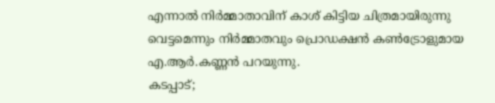എന്നാൽ നിർമ്മാതാവിന് കാശ് കിട്ടിയ ചിത്രമായിരുന്നു വെട്ടമെന്നും നിർമ്മാതവും പ്രൊഡക്ഷൻ കൺട്രോളുമായ എ.ആർ.കണ്ണൻ പറയുന്നു.
കടപ്പാട്;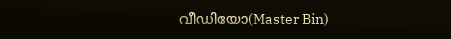വീഡിയോ(Master Bin)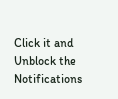Click it and Unblock the Notifications